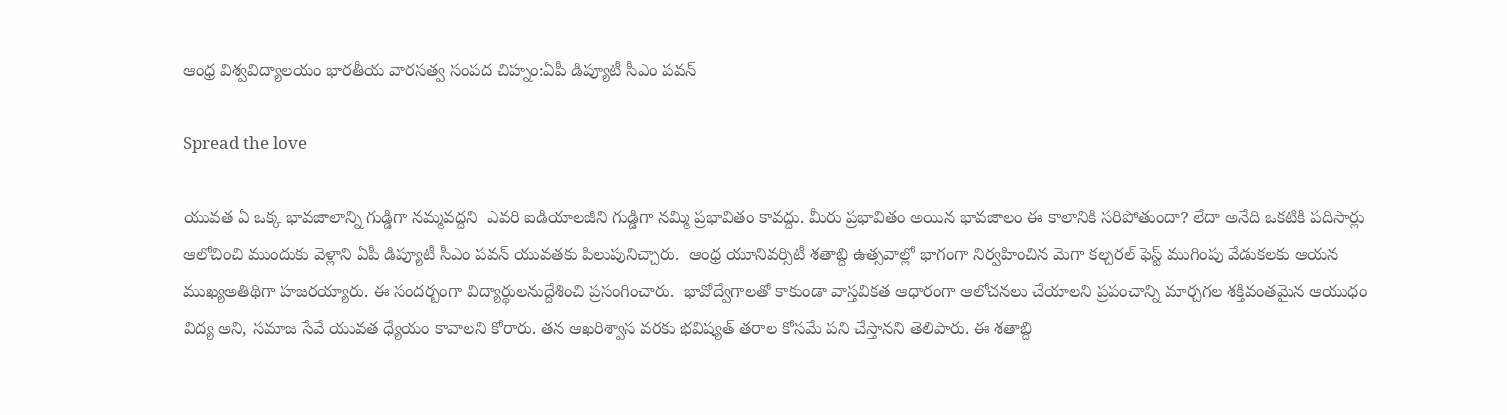ఆంధ్ర విశ్వవిద్యాలయం భారతీయ వారసత్వ సంపద చిహ్నం:ఏపీ డిప్యూటీ సీఎం పవన్

Spread the love

యువత ఏ ఒక్క భావజాలాన్ని గుడ్డిగా నమ్మవద్దని  ఎవరి ఐడియాలజీని గుడ్డిగా నమ్మి ప్రభావితం కావద్దు. మీరు ప్రభావితం అయిన భావజాలం ఈ కాలానికి సరిపోతుందా? లేదా అనేది ఒకటికి పదిసార్లు ఆలోచించి ముందుకు వెళ్లాని ఏపీ డిప్యూటీ సీఎం పవన్ యువతకు పిలుపునిచ్చారు.  ఆంధ్ర యూనివర్సిటీ శతాబ్ది ఉత్సవాల్లో భాగంగా నిర్వహించిన మెగా కల్చరల్ ఫెస్ట్ ముగింపు వేడుకలకు ఆయన  ముఖ్యఅతిథిగా హజరయ్యారు. ఈ సందర్బంగా విద్యార్థులనుద్దేశించి ప్రసంగించారు.  భావోద్వేగాలతో కాకుండా వాస్తవికత ఆధారంగా ఆలోచనలు చేయాలని ప్రపంచాన్ని మార్చగల శక్తివంతమైన ఆయుధం విద్య అని, సమాజ సేవే యువత ధ్యేయం కావాలని కోరారు. తన ఆఖరిశ్వాస వరకు భవిష్యత్ తరాల కోసమే పని చేస్తానని తెలిపారు. ఈ శతాబ్ది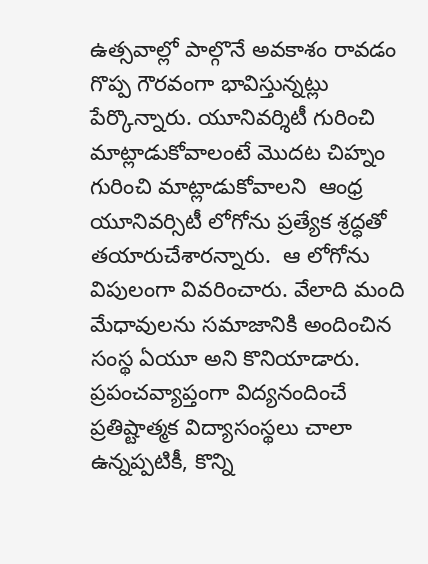ఉత్సవాల్లో పాల్గొనే అవకాశం రావడం గొప్ప గౌరవంగా భావిస్తున్నట్లు పేర్కొన్నారు. యూనివర్శిటీ గురించి మాట్లాడుకోవాలంటే మొదట చిహ్నం గురించి మాట్లాడుకోవాలని  ఆంధ్ర యూనివర్సిటీ లోగోను ప్రత్యేక శ్రద్ధతో తయారుచేశారన్నారు.  ఆ లోగోను విపులంగా వివరించారు. వేలాది మంది మేధావులను సమాజానికి అందించిన సంస్థ ఏయూ అని కొనియాడారు. ప్రపంచవ్యాప్తంగా విద్యనందించే ప్రతిష్టాత్మక విద్యాసంస్థలు చాలా ఉన్నప్పటికీ, కొన్ని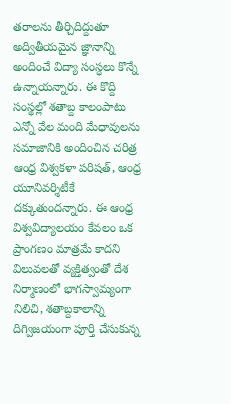తరాలను తీర్చిదిద్దుతూ అద్వితీయమైన జ్ఞానాన్ని అందించే విద్యా సంస్ధలు కొన్నే ఉన్నాయన్నారు. ఈ కొద్ది సంస్థల్లో శతాబ్ద కాలంపాటు ఎన్నో వేల మంది మేధావులను సమాజానికి అందించిన చరిత్ర ఆంధ్ర విశ్వకళా పరిషత్, ఆంధ్ర యూనివర్శిటీకే దక్కుతుందన్నారు. ఈ ఆంధ్ర విశ్వవిద్యాలయం కేవలం ఒక ప్రాంగణం మాత్రమే కాదని  విలువలతో వ్యక్తిత్వంతో దేశ నిర్మాణంలో భాగస్వామ్యంగా నిలిచి, శతాబ్దకాలాన్ని దిగ్విజయంగా పూర్తి చేసుకున్న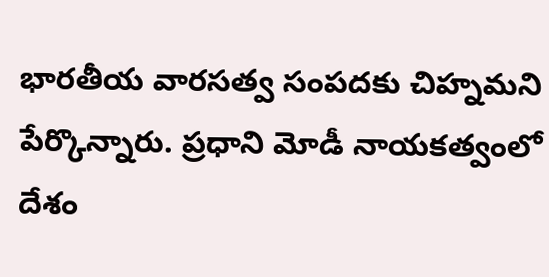భారతీయ వారసత్వ సంపదకు చిహ్నమని పేర్కొన్నారు. ప్రధాని మోడీ నాయకత్వంలో దేశం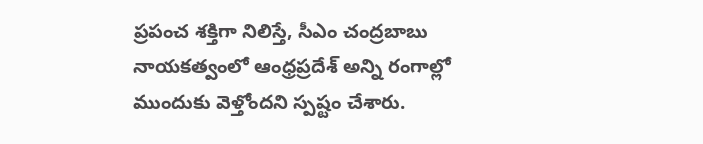ప్రపంచ శక్తిగా నిలిస్తే, సీఎం చంద్రబాబు నాయకత్వంలో ఆంధ్రప్రదేశ్ అన్ని రంగాల్లో ముందుకు వెళ్తోందని స్పష్టం చేశారు.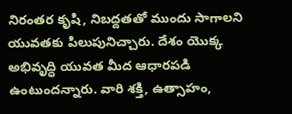నిరంతర కృషి, నిబద్దతతో ముందు సాగాలని యువతకు పిలుపునిచ్చారు. దేశం యొక్క అభివృద్ధి యువత మీద ఆధారపడి ఉంటుందన్నారు. వారి శక్తి, ఉత్సాహం,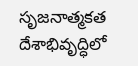సృజనాత్మకత దేశాభివృద్ధిలో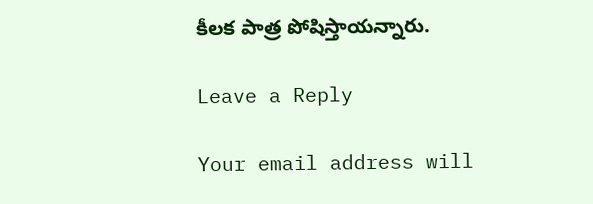కీలక పాత్ర పోషిస్తాయన్నారు.

Leave a Reply

Your email address will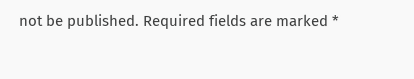not be published. Required fields are marked *